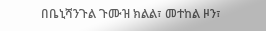በቤኒሻንጉል ጉሙዝ ክልል፣ መተከል ዞን፣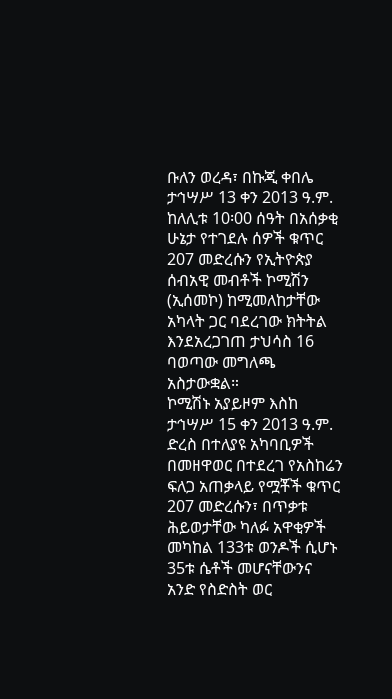ቡለን ወረዳ፣ በኩጂ ቀበሌ ታኅሣሥ 13 ቀን 2013 ዓ.ም. ከለሊቱ 10፡00 ሰዓት በአሰቃቂ ሁኔታ የተገደሉ ሰዎች ቁጥር 207 መድረሱን የኢትዮጵያ ሰብአዊ መብቶች ኮሚሽን (ኢሰመኮ) ከሚመለከታቸው አካላት ጋር ባደረገው ክትትል እንደአረጋገጠ ታህሳስ 16 ባወጣው መግለጫ አስታውቋል።
ኮሚሽኑ አያይዞም እስከ ታኅሣሥ 15 ቀን 2013 ዓ.ም. ድረስ በተለያዩ አካባቢዎች በመዘዋወር በተደረገ የአስከሬን ፍለጋ አጠቃላይ የሟቾች ቁጥር 207 መድረሱን፣ በጥቃቱ ሕይወታቸው ካለፉ አዋቂዎች መካከል 133ቱ ወንዶች ሲሆኑ 35ቱ ሴቶች መሆናቸውንና አንድ የስድስት ወር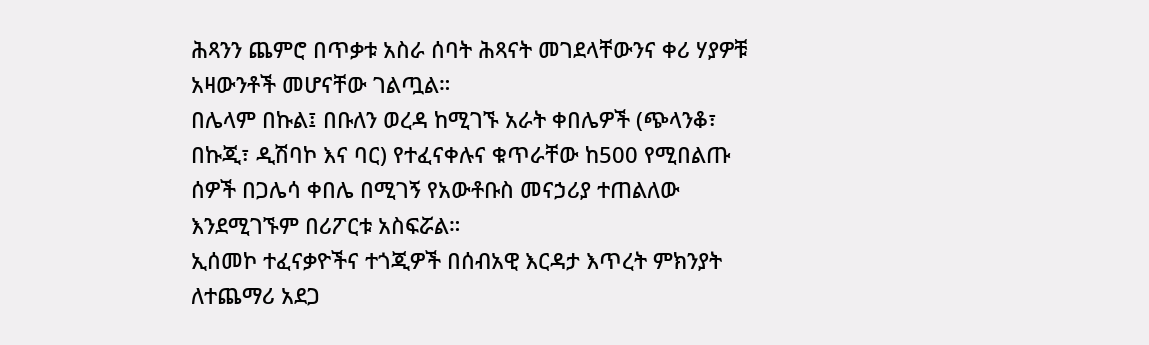ሕጻንን ጨምሮ በጥቃቱ አስራ ሰባት ሕጻናት መገደላቸውንና ቀሪ ሃያዎቹ አዛውንቶች መሆናቸው ገልጧል።
በሌላም በኩል፤ በቡለን ወረዳ ከሚገኙ አራት ቀበሌዎች (ጭላንቆ፣ በኩጂ፣ ዲሽባኮ እና ባር) የተፈናቀሉና ቁጥራቸው ከ500 የሚበልጡ ሰዎች በጋሌሳ ቀበሌ በሚገኝ የአውቶቡስ መናኃሪያ ተጠልለው እንደሚገኙም በሪፖርቱ አስፍሯል።
ኢሰመኮ ተፈናቃዮችና ተጎጂዎች በሰብአዊ እርዳታ እጥረት ምክንያት ለተጨማሪ አደጋ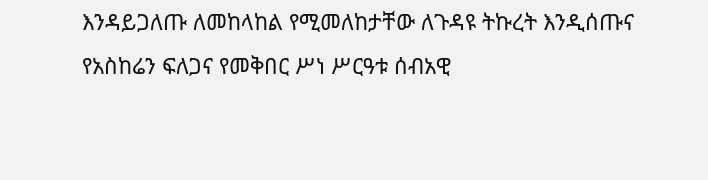እንዳይጋለጡ ለመከላከል የሚመለከታቸው ለጉዳዩ ትኩረት እንዲሰጡና የአስከሬን ፍለጋና የመቅበር ሥነ ሥርዓቱ ሰብአዊ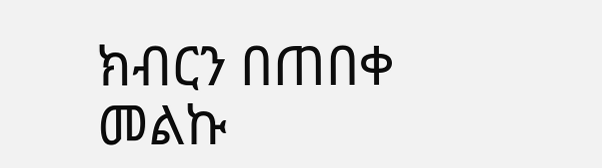ክብርን በጠበቀ መልኩ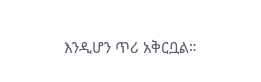እንዲሆን ጥሪ አቅርቧል።